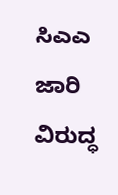ಸಿಎಎ ಜಾರಿ ವಿರುದ್ಧ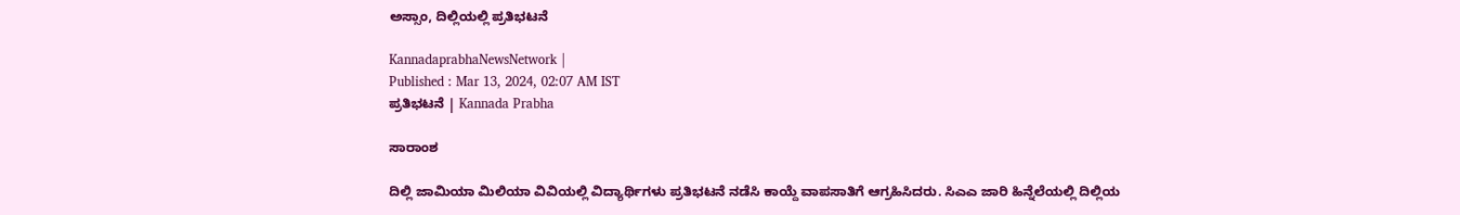ಅಸ್ಸಾಂ, ದಿಲ್ಲಿಯಲ್ಲಿ ಪ್ರತಿಭಟನೆ

KannadaprabhaNewsNetwork |
Published : Mar 13, 2024, 02:07 AM IST
ಪ್ರತಿಭಟನೆ | Kannada Prabha

ಸಾರಾಂಶ

ದಿಲ್ಲಿ ಜಾಮಿಯಾ ಮಿಲಿಯಾ ವಿವಿಯಲ್ಲಿ ವಿದ್ಯಾರ್ಥಿಗಳು ಪ್ರತಿಭಟನೆ ನಡೆಸಿ ಕಾಯ್ದೆ ವಾಪಸಾತಿಗೆ ಆಗ್ರಹಿಸಿದರು. ಸಿಎಎ ಜಾರಿ ಹಿನ್ನೆಲೆಯಲ್ಲಿ ದಿಲ್ಲಿಯ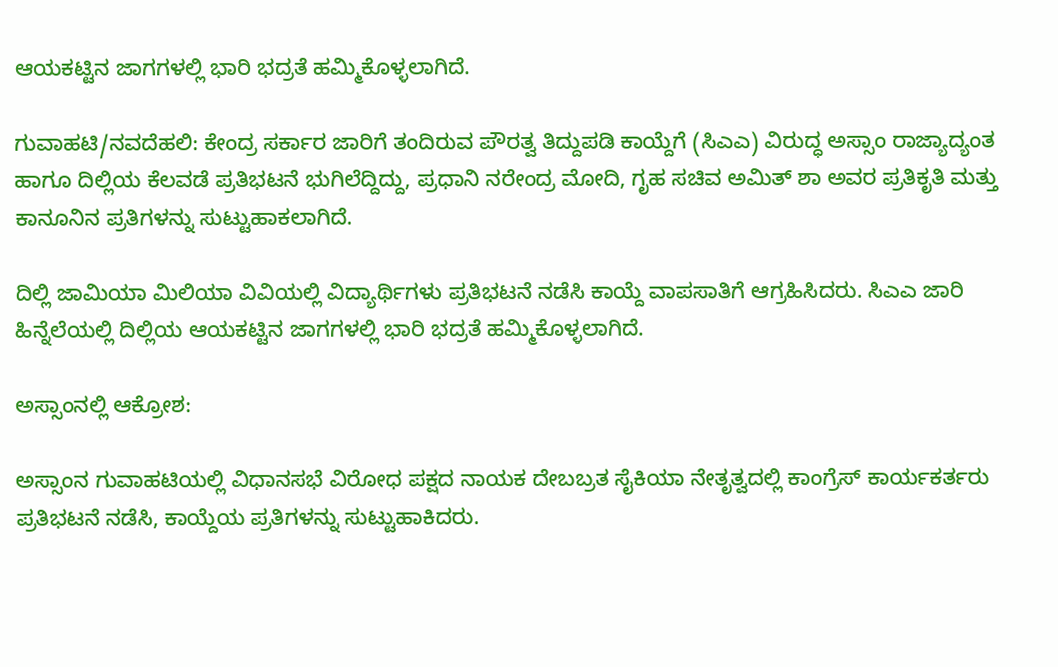ಆಯಕಟ್ಟಿನ ಜಾಗಗಳಲ್ಲಿ ಭಾರಿ ಭದ್ರತೆ ಹಮ್ಮಿಕೊಳ್ಳಲಾಗಿದೆ.

ಗುವಾಹಟಿ/ನವದೆಹಲಿ: ಕೇಂದ್ರ ಸರ್ಕಾರ ಜಾರಿಗೆ ತಂದಿರುವ ಪೌರತ್ವ ತಿದ್ದುಪಡಿ ಕಾಯ್ದೆಗೆ (ಸಿಎಎ) ವಿರುದ್ಧ ಅಸ್ಸಾಂ ರಾಜ್ಯಾದ್ಯಂತ ಹಾಗೂ ದಿಲ್ಲಿಯ ಕೆಲವಡೆ ಪ್ರತಿಭಟನೆ ಭುಗಿಲೆದ್ದಿದ್ದು, ಪ್ರಧಾನಿ ನರೇಂದ್ರ ಮೋದಿ, ಗೃಹ ಸಚಿವ ಅಮಿತ್ ಶಾ ಅವರ ಪ್ರತಿಕೃತಿ ಮತ್ತು ಕಾನೂನಿನ ಪ್ರತಿಗಳನ್ನು ಸುಟ್ಟುಹಾಕಲಾಗಿದೆ.

ದಿಲ್ಲಿ ಜಾಮಿಯಾ ಮಿಲಿಯಾ ವಿವಿಯಲ್ಲಿ ವಿದ್ಯಾರ್ಥಿಗಳು ಪ್ರತಿಭಟನೆ ನಡೆಸಿ ಕಾಯ್ದೆ ವಾಪಸಾತಿಗೆ ಆಗ್ರಹಿಸಿದರು. ಸಿಎಎ ಜಾರಿ ಹಿನ್ನೆಲೆಯಲ್ಲಿ ದಿಲ್ಲಿಯ ಆಯಕಟ್ಟಿನ ಜಾಗಗಳಲ್ಲಿ ಭಾರಿ ಭದ್ರತೆ ಹಮ್ಮಿಕೊಳ್ಳಲಾಗಿದೆ.

ಅಸ್ಸಾಂನಲ್ಲಿ ಆಕ್ರೋಶ:

ಅಸ್ಸಾಂನ ಗುವಾಹಟಿಯಲ್ಲಿ ವಿಧಾನಸಭೆ ವಿರೋಧ ಪಕ್ಷದ ನಾಯಕ ದೇಬಬ್ರತ ಸೈಕಿಯಾ ನೇತೃತ್ವದಲ್ಲಿ ಕಾಂಗ್ರೆಸ್ ಕಾರ್ಯಕರ್ತರು ಪ್ರತಿಭಟನೆ ನಡೆಸಿ, ಕಾಯ್ದೆಯ ಪ್ರತಿಗಳನ್ನು ಸುಟ್ಟುಹಾಕಿದರು.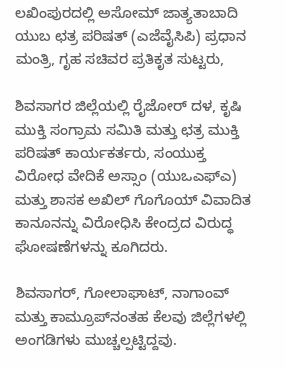ಲಖಿಂಪುರದಲ್ಲಿ ಅಸೋಮ್‌ ಜಾತ್ಯತಾಬಾದಿ ಯುಬ ಛತ್ರ ಪರಿಷತ್‌ (ಎಜೆವೈಸಿಪಿ) ಪ್ರಧಾನ ಮಂತ್ರಿ, ಗೃಹ ಸಚಿವರ ಪ್ರತಿಕೃತ ಸುಟ್ಟರು,

ಶಿವಸಾಗರ ಜಿಲ್ಲೆಯಲ್ಲಿ ರೈಜೋರ್ ದಳ, ಕೃಷಿ ಮುಕ್ತಿ ಸಂಗ್ರಾಮ ಸಮಿತಿ ಮತ್ತು ಛತ್ರ ಮುಕ್ತಿ ಪರಿಷತ್ ಕಾರ್ಯಕರ್ತರು, ಸಂಯುಕ್ತ ವಿರೋಧ ವೇದಿಕೆ ಅಸ್ಸಾಂ (ಯುಒಎಫ್‌ಎ) ಮತ್ತು ಶಾಸಕ ಅಖಿಲ್ ಗೊಗೊಯ್ ವಿವಾದಿತ ಕಾನೂನನ್ನು ವಿರೋಧಿಸಿ ಕೇಂದ್ರದ ವಿರುದ್ಧ ಘೋಷಣೆಗಳನ್ನು ಕೂಗಿದರು.

ಶಿವಸಾಗರ್, ಗೋಲಾಘಾಟ್, ನಾಗಾಂವ್ ಮತ್ತು ಕಾಮ್ರೂಪ್‌ನಂತಹ ಕೆಲವು ಜಿಲ್ಲೆಗಳಲ್ಲಿ ಅಂಗಡಿಗಳು ಮುಚ್ಚಲ್ಪಟ್ಟಿದ್ದವು.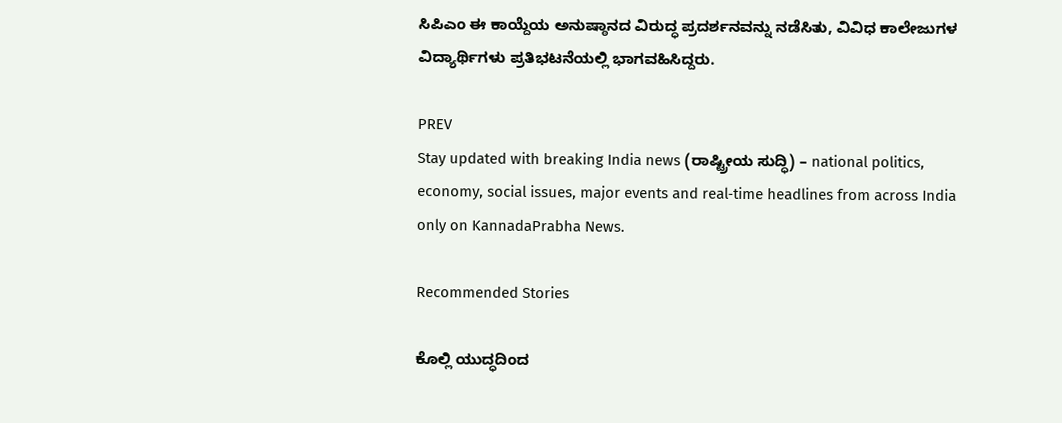ಸಿಪಿಎಂ ಈ ಕಾಯ್ದೆಯ ಅನುಷ್ಠಾನದ ವಿರುದ್ಧ ಪ್ರದರ್ಶನವನ್ನು ನಡೆಸಿತು, ವಿವಿಧ ಕಾಲೇಜುಗಳ ವಿದ್ಯಾರ್ಥಿಗಳು ಪ್ರತಿಭಟನೆಯಲ್ಲಿ ಭಾಗವಹಿಸಿದ್ದರು.

PREV
Stay updated with breaking India news (ರಾಷ್ಟ್ರೀಯ ಸುದ್ಧಿ) – national politics, economy, social issues, major events and real‑time headlines from across India only on KannadaPrabha News.

Recommended Stories

ಕೊಲ್ಲಿ ಯುದ್ಧದಿಂದ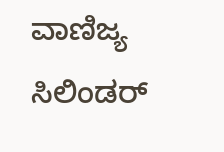ವಾಣಿಜ್ಯ ಸಿಲಿಂಡರ್‌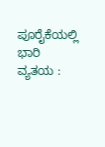ಪೂರೈಕೆಯಲ್ಲಿ ಭಾರಿ ವ್ಯತಯ :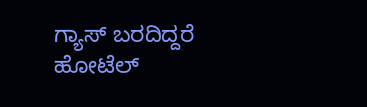ಗ್ಯಾಸ್‌ ಬರದಿದ್ದರೆ ಹೋಟೆಲ್‌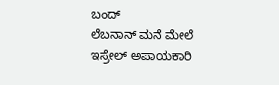ಬಂದ್‌
ಲೆಬನಾನ್‌ ಮನೆ ಮೇಲೆ ಇಸ್ರೇಲ್‌ ಅಪಾಯಕಾರಿ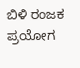ಬಿಳಿ ರಂಜಕ ಪ್ರಯೋಗ